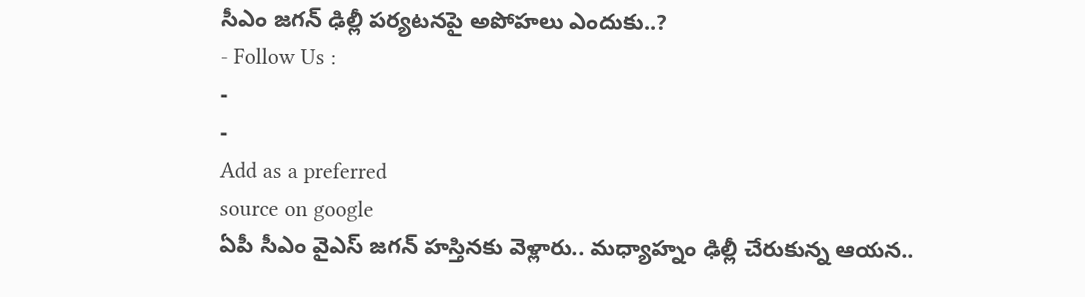సీఎం జగన్ ఢిల్లీ పర్యటనపై అపోహలు ఎందుకు..?
- Follow Us :
-
-
Add as a preferred
source on google
ఏపీ సీఎం వైఎస్ జగన్ హస్తినకు వెళ్లారు.. మధ్యాహ్నం ఢిల్లీ చేరుకున్న ఆయన..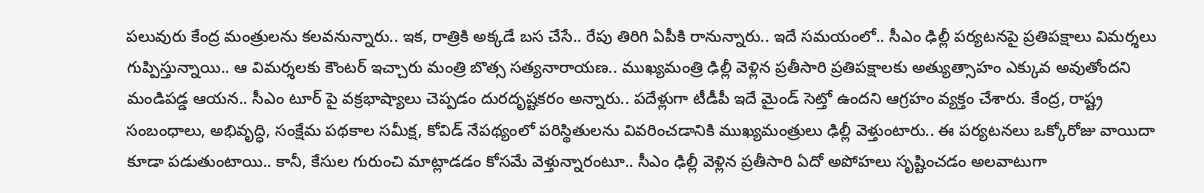పలువురు కేంద్ర మంత్రులను కలవనున్నారు.. ఇక, రాత్రికి అక్కడే బస చేసే.. రేపు తిరిగి ఏపీకి రానున్నారు.. ఇదే సమయంలో.. సీఎం ఢిల్లీ పర్యటనపై ప్రతిపక్షాలు విమర్శలు గుప్పిస్తున్నాయి.. ఆ విమర్శలకు కౌంటర్ ఇచ్చారు మంత్రి బొత్స సత్యనారాయణ.. ముఖ్యమంత్రి ఢిల్లీ వెళ్లిన ప్రతీసారి ప్రతిపక్షాలకు అత్యుత్సాహం ఎక్కువ అవుతోందని మండిపడ్డ ఆయన.. సీఎం టూర్ పై వక్రభాష్యాలు చెప్పడం దురదృష్టకరం అన్నారు.. పదేళ్లుగా టీడీపీ ఇదే మైండ్ సెట్తో ఉందని ఆగ్రహం వ్యక్తం చేశారు. కేంద్ర, రాష్ట్ర సంబంధాలు, అభివృద్ధి, సంక్షేమ పథకాల సమీక్ష, కోవిడ్ నేపథ్యంలో పరిస్థితులను వివరించడానికి ముఖ్యమంత్రులు ఢిల్లీ వెళ్తుంటారు.. ఈ పర్యటనలు ఒక్కోరోజు వాయిదా కూడా పడుతుంటాయి.. కానీ, కేసుల గురుంచి మాట్లాడడం కోసమే వెళ్తున్నారంటూ.. సీఎం ఢిల్లీ వెళ్లిన ప్రతీసారి ఏదో అపోహలు సృష్టించడం అలవాటుగా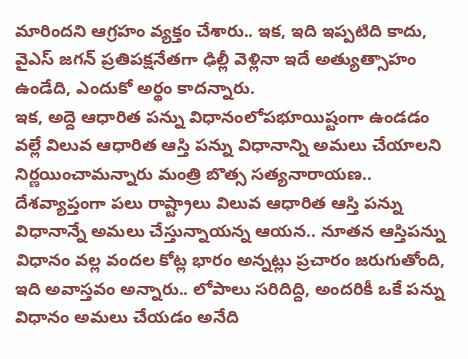మారిందని ఆగ్రహం వ్యక్తం చేశారు.. ఇక, ఇది ఇప్పటిది కాదు, వైఎస్ జగన్ ప్రతిపక్షనేతగా ఢిల్లీ వెళ్లినా ఇదే అత్యుత్సాహం ఉండేది, ఎందుకో అర్థం కాదన్నారు.
ఇక, అద్దె ఆధారిత పన్ను విధానంలోపభూయిష్టంగా ఉండడం వల్లే విలువ ఆధారిత ఆస్తి పన్ను విధానాన్ని అమలు చేయాలని నిర్ణయించామన్నారు మంత్రి బొత్స సత్యనారాయణ.. దేశవ్యాప్తంగా పలు రాష్ట్రాలు విలువ ఆధారిత ఆస్తి పన్ను విధానాన్నే అమలు చేస్తున్నాయన్న ఆయన.. నూతన ఆస్తిపన్ను విధానం వల్ల వందల కోట్ల భారం అన్నట్లు ప్రచారం జరుగుతోంది, ఇది అవాస్తవం అన్నారు.. లోపాలు సరిదిద్ది, అందరికీ ఒకే పన్ను విధానం అమలు చేయడం అనేది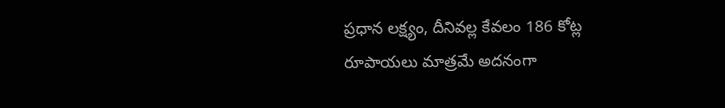ప్రధాన లక్ష్యం, దీనివల్ల కేవలం 186 కోట్ల రూపాయలు మాత్రమే అదనంగా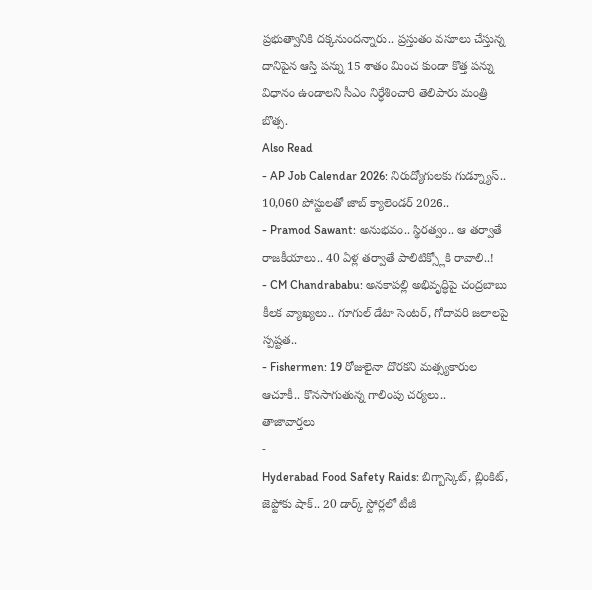ప్రభుత్వానికి దక్కనుందన్నారు.. ప్రస్తుతం వసూలు చేస్తున్న దానిపైన ఆస్తి పన్ను 15 శాతం మించ కుండా కొత్త పన్ను విధానం ఉండాలని సీఎం నిర్ధేశించారి తెలిపారు మంత్రి బొత్స.
Also Read
- AP Job Calendar 2026: నిరుద్యోగులకు గుడ్న్యూస్.. 10,060 పోస్టులతో జాబ్ క్యాలెండర్ 2026..
- Pramod Sawant: అనుభవం.. స్థిరత్వం.. ఆ తర్వాతే రాజకీయాలు.. 40 ఏళ్ల తర్వాతే పాలిటిక్స్లోకి రావాలి..!
- CM Chandrababu: అనకాపల్లి అభివృద్ధిపై చంద్రబాబు కీలక వ్యాఖ్యలు.. గూగుల్ డేటా సెంటర్, గోదావరి జలాలపై స్పష్టత..
- Fishermen: 19 రోజులైనా దొరకని మత్స్యకారుల ఆచూకీ.. కొనసాగుతున్న గాలింపు చర్యలు..
తాజావార్తలు
-
Hyderabad Food Safety Raids: బిగ్బాస్కెట్, బ్లింకిట్, జెప్టోకు షాక్.. 20 డార్క్ స్టోర్లలో టీజీ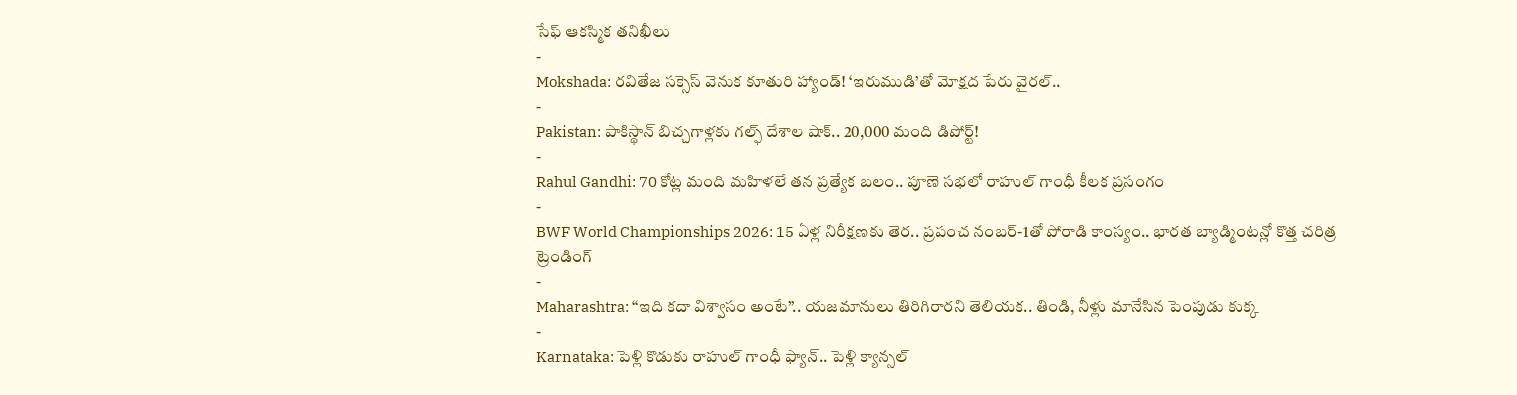సేఫ్ ఆకస్మిక తనిఖీలు
-
Mokshada: రవితేజ సక్సెస్ వెనుక కూతురి హ్యాండ్! ‘ఇరుముడి’తో మోక్షద పేరు వైరల్..
-
Pakistan: పాకిస్థాన్ బిచ్చగాళ్లకు గల్ఫ్ దేశాల షాక్.. 20,000 మంది డిపోర్ట్!
-
Rahul Gandhi: 70 కోట్ల మంది మహిళలే తన ప్రత్యేక బలం.. పూణె సభలో రాహుల్ గాంధీ కీలక ప్రసంగం
-
BWF World Championships 2026: 15 ఏళ్ల నిరీక్షణకు తెర.. ప్రపంచ నంబర్-1తో పోరాడి కాంస్యం.. భారత బ్యాడ్మింటన్లో కొత్త చరిత్ర
ట్రెండింగ్
-
Maharashtra: “ఇది కదా విశ్వాసం అంటే”.. యజమానులు తిరిగిరారని తెలియక.. తిండి, నీళ్లు మానేసిన పెంపుడు కుక్క
-
Karnataka: పెళ్లి కొడుకు రాహుల్ గాంధీ ఫ్యాన్.. పెళ్లి క్యాన్సల్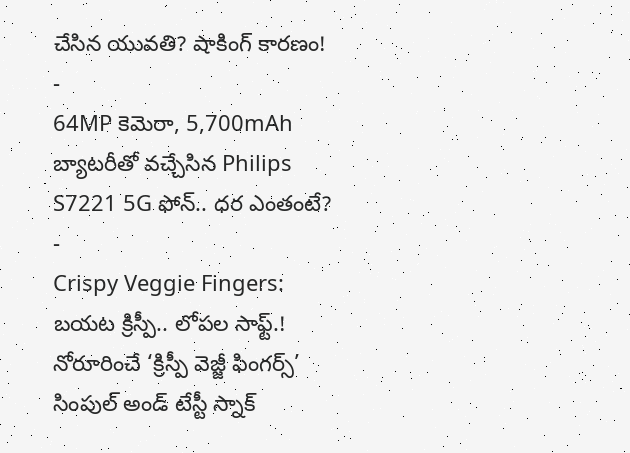చేసిన యువతి? షాకింగ్ కారణం!
-
64MP కెమెరా, 5,700mAh బ్యాటరీతో వచ్చేసిన Philips S7221 5G ఫోన్.. ధర ఎంతంటే?
-
Crispy Veggie Fingers: బయట క్రిస్పీ.. లోపల సాఫ్ట్.! నోరూరించే ‘క్రిస్పీ వెజ్జీ ఫింగర్స్’ సింపుల్ అండ్ టేస్టీ స్నాక్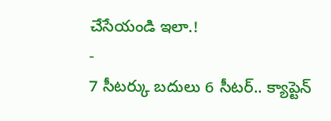చేసేయండి ఇలా.!
-
7 సీటర్కు బదులు 6 సీటర్.. క్యాప్టెన్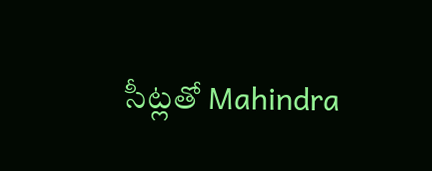సీట్లతో Mahindra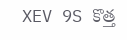XEV 9S కొత్త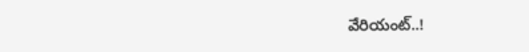వేరియంట్..!